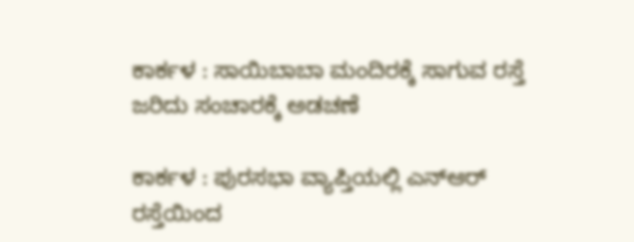ಕಾರ್ಕಳ : ಸಾಯಿಬಾಬಾ ಮಂದಿರಕ್ಕೆ ಸಾಗುವ ರಸ್ತೆ ಜರಿದು ಸಂಚಾರಕ್ಕೆ ಅಡಚಣೆ

ಕಾರ್ಕಳ : ಪುರಸಭಾ ವ್ಯಾಪ್ತಿಯಲ್ಲಿ ಎನ್‌ಆರ್‌ ರಸ್ತೆಯಿಂದ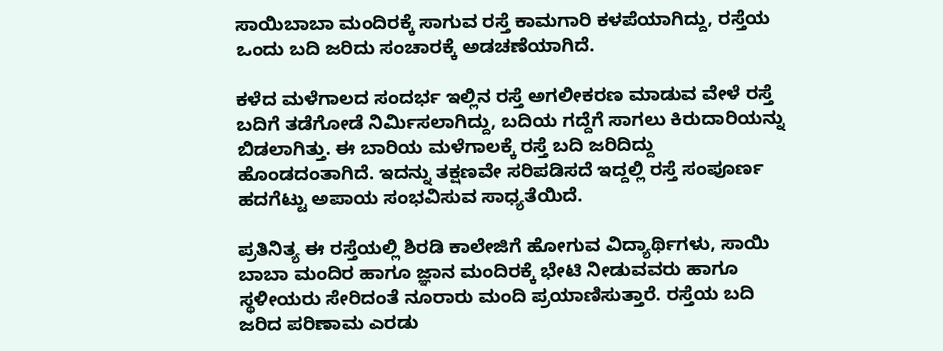ಸಾಯಿಬಾಬಾ ಮಂದಿರಕ್ಕೆ ಸಾಗುವ ರಸ್ತೆ ಕಾಮಗಾರಿ ಕಳಪೆಯಾಗಿದ್ದು, ರಸ್ತೆಯ ಒಂದು ಬದಿ ಜರಿದು ಸಂಚಾರಕ್ಕೆ ಅಡಚಣೆಯಾಗಿದೆ.

ಕಳೆದ ಮಳೆಗಾಲದ ಸಂದರ್ಭ ಇಲ್ಲಿನ ರಸ್ತೆ ಅಗಲೀಕರಣ ಮಾಡುವ ವೇಳೆ ರಸ್ತೆ ಬದಿಗೆ ತಡೆಗೋಡೆ ನಿರ್ಮಿಸಲಾಗಿದ್ದು, ಬದಿಯ ಗದ್ದೆಗೆ ಸಾಗಲು ಕಿರುದಾರಿಯನ್ನು ಬಿಡಲಾಗಿತ್ತು. ಈ ಬಾರಿಯ ಮಳೆಗಾಲಕ್ಕೆ ರಸ್ತೆ ಬದಿ ಜರಿದಿದ್ದು ಹೊಂಡದಂತಾಗಿದೆ. ಇದನ್ನು ತಕ್ಷಣವೇ ಸರಿಪಡಿಸದೆ ಇದ್ದಲ್ಲಿ ರಸ್ತೆ ಸಂಪೂರ್ಣ ಹದಗೆಟ್ಟು ಅಪಾಯ ಸಂಭವಿಸುವ ಸಾಧ್ಯತೆಯಿದೆ.

ಪ್ರತಿನಿತ್ಯ ಈ ರಸ್ತೆಯಲ್ಲಿ ಶಿರಡಿ ಕಾಲೇಜಿಗೆ ಹೋಗುವ ವಿದ್ಯಾರ್ಥಿಗಳು, ಸಾಯಿ ಬಾಬಾ ಮಂದಿರ ಹಾಗೂ ಜ್ಞಾನ ಮಂದಿರಕ್ಕೆ ಭೇಟಿ ನೀಡುವವರು ಹಾಗೂ ಸ್ಥಳೀಯರು ಸೇರಿದಂತೆ ನೂರಾರು ಮಂದಿ ಪ್ರಯಾಣಿಸುತ್ತಾರೆ. ರಸ್ತೆಯ ಬದಿ ಜರಿದ ಪರಿಣಾಮ ಎರಡು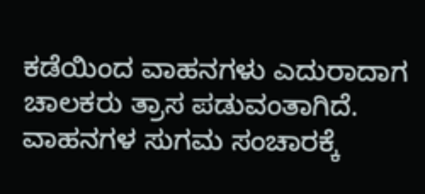ಕಡೆಯಿಂದ ವಾಹನಗಳು ಎದುರಾದಾಗ ಚಾಲಕರು ತ್ರಾಸ ಪಡುವಂತಾಗಿದೆ. ವಾಹನಗಳ ಸುಗಮ ಸಂಚಾರಕ್ಕೆ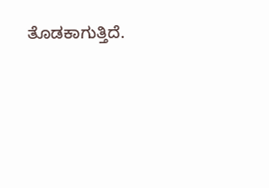ತೊಡಕಾಗುತ್ತಿದೆ.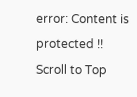error: Content is protected !!
Scroll to Top